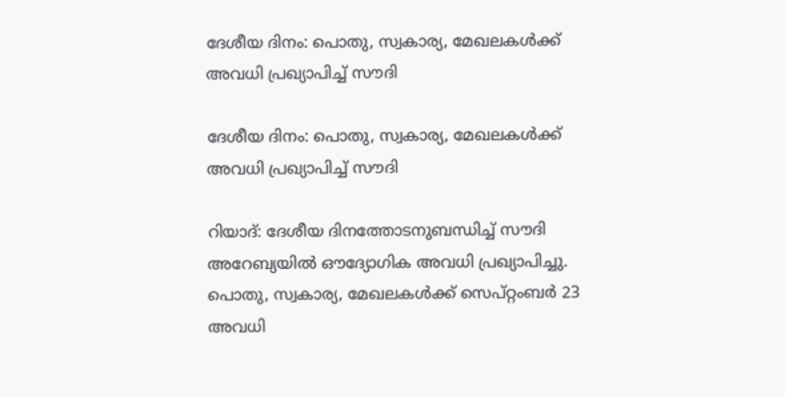ദേശീയ ദിനം: പൊതു, സ്വകാര്യ, മേഖലകൾക്ക് അവധി പ്രഖ്യാപിച്ച് സൗദി

ദേശീയ ദിനം: പൊതു, സ്വകാര്യ, മേഖലകൾക്ക് അവധി പ്രഖ്യാപിച്ച് സൗദി

റിയാദ്: ദേശീയ ദിനത്തോടനുബന്ധിച്ച് സൗദി അറേബ്യയിൽ ഔദ്യോഗിക അവധി പ്രഖ്യാപിച്ചു. പൊതു, സ്വകാര്യ, മേഖലകൾക്ക് സെപ്റ്റംബർ 23 അവധി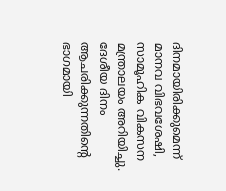ദിനമായിരിക്കുമെന്ന് മാനവ വിഭവശേഷി, സാമൂഹിക വികസന മന്ത്രാലയം അറിയിച്ചു. ദേശീയ ദിനം ആചരിക്കുന്നതിന്റെ ഭാഗമായി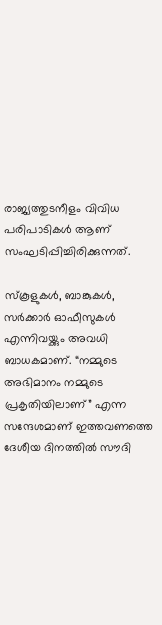രാജ്യത്തുടനീളം വിവിധ പരിപാടികൾ ആണ് സംഘടിപ്പിച്ചിരിക്കുന്നത്.

സ്കൂളുകൾ, ബാങ്കുകൾ, സർക്കാർ ഓഫീസുകൾ എന്നിവയ്ക്കും അവധി ബാധകമാണ്. “നമ്മുടെ അഭിമാനം നമ്മുടെ പ്രകൃതിയിലാണ്” എന്ന സന്ദേശമാണ് ഇത്തവണത്തെ ദേശീയ ദിനത്തിൽ സൗദി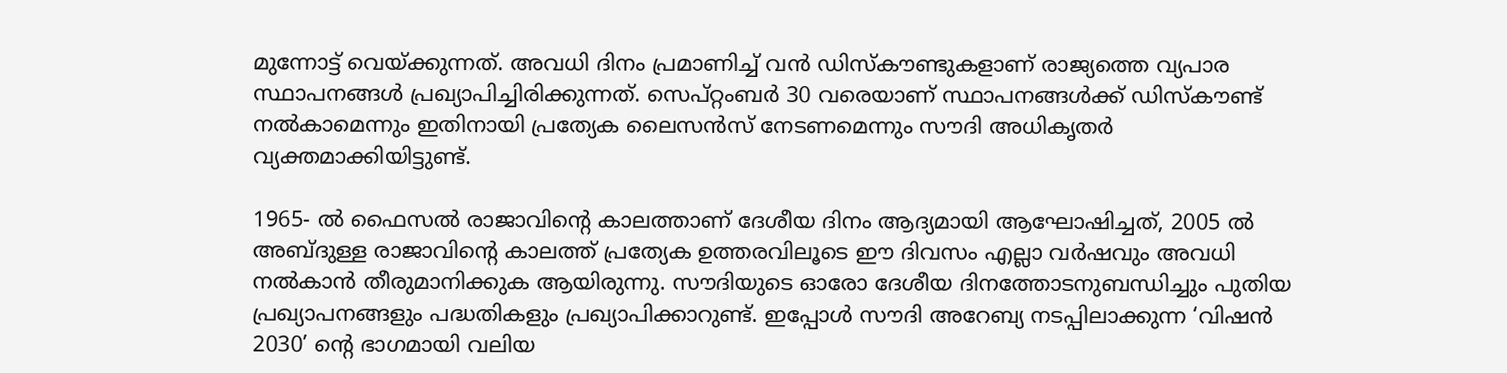മുന്നോട്ട് വെയ്ക്കുന്നത്. അവധി ദിനം പ്രമാണിച്ച് വൻ ഡിസ്‌കൗണ്ടുകളാണ് രാജ്യത്തെ വ്യപാര സ്ഥാപനങ്ങൾ പ്രഖ്യാപിച്ചിരിക്കുന്നത്. സെപ്റ്റംബർ 30 വരെയാണ് സ്ഥാപനങ്ങൾക്ക് ഡിസ്കൗണ്ട് നൽകാമെന്നും ഇതിനായി പ്രത്യേക ലൈസൻസ് നേടണമെന്നും സൗദി അധികൃതർ വ്യക്തമാക്കിയിട്ടുണ്ട്.

1965- ൽ ഫൈസൽ രാജാവിന്റെ കാലത്താണ് ദേശീയ ദിനം ആദ്യമായി ആഘോഷിച്ചത്, 2005 ൽ അബ്ദുള്ള രാജാവിന്റെ കാലത്ത് പ്രത്യേക ഉത്തരവിലൂടെ ഈ ദിവസം എല്ലാ വർഷവും അവധി നൽകാൻ തീരുമാനിക്കുക ആയിരുന്നു. സൗദിയുടെ ഓരോ ദേശീയ ദിനത്തോടനുബന്ധിച്ചും പുതിയ പ്രഖ്യാപനങ്ങളും പദ്ധതികളും പ്രഖ്യാപിക്കാറുണ്ട്. ഇപ്പോൾ സൗദി അറേബ്യ നടപ്പിലാക്കുന്ന ‘വിഷൻ 2030’ ന്റെ ഭാഗമായി വലിയ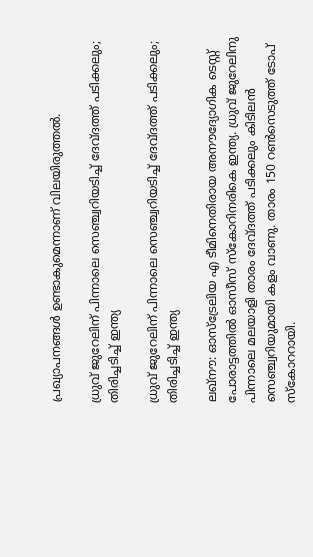പ്രഖ്യാപനങ്ങൾ ഉണ്ടാകുമെന്നാണ് വിലയിരുത്തൽ.

ധ്രുവ് ജുറേലിന് പിന്നാലെ സെഞ്ച്വറിയടിച്ച് ദേവ്ദത്ത് പടിക്കലും; തിരിച്ചടിച്ച് ഇന്ത്യ

ധ്രുവ് ജുറേലിന് പിന്നാലെ സെഞ്ച്വറിയടിച്ച് ദേവ്ദത്ത് പടിക്കലും; തിരിച്ചടിച്ച് ഇന്ത്യ

ലഖ്നൗ: ഓസ്ട്രേലിയ എ ടീമിനെതിരായ അനൗദ്യോഗിക ടെസ്റ്റ് പോരാട്ടത്തില്‍ ഓസീസ് സ്‌കോറിനരികെ ഇന്ത്യ. ധ്രുവ് ജുറേലിനു പിന്നാലെ മലയാളി താരം ദേവ്ദത്ത് പടിക്കലും കിടിലന്‍ സെഞ്ച്വറിയുമായി കളം വാണു. താരം 150 റണ്‍സെടുത്ത് ടോപ് സ്‌കോററായി.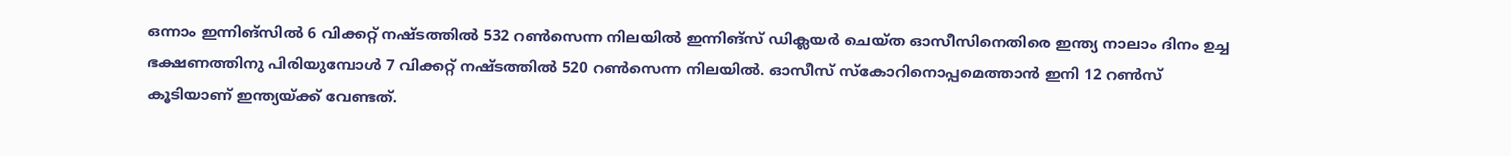ഒന്നാം ഇന്നിങ്സില്‍ 6 വിക്കറ്റ് നഷ്ടത്തില്‍ 532 റണ്‍സെന്ന നിലയില്‍ ഇന്നിങ്സ് ഡിക്ലയര്‍ ചെയ്ത ഓസീസിനെതിരെ ഇന്ത്യ നാലാം ദിനം ഉച്ച ഭക്ഷണത്തിനു പിരിയുമ്പോള്‍ 7 വിക്കറ്റ് നഷ്ടത്തില്‍ 520 റണ്‍സെന്ന നിലയില്‍. ഓസീസ് സ്‌കോറിനൊപ്പമെത്താന്‍ ഇനി 12 റണ്‍സ് കൂടിയാണ് ഇന്ത്യയ്ക്ക് വേണ്ടത്.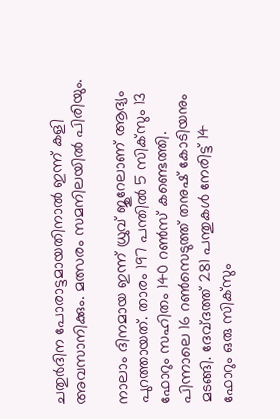ചതുര്‍ദിന പോരാട്ടമായതിനാല്‍ ഇന്ന് കളി അവസാനിക്കും. മത്സരം സമനിലയില്‍ പിരിയും.

നാലാം ദിനമായ ഇന്ന് ധ്രുവ് ജുറേലാണ് ആദ്യം പുറത്തായത്. താരം 197 പന്തില്‍ 5 സിക്‌സും 13 ഫോറും സഹിതം 140 റണ്‍സ് കണ്ടെത്തി. പിന്നാലെ 16 റണ്‍സെടുത്ത് തനുഷ് കോടിയനും മടങ്ങി. ദേവ്ദത്ത് 281 പന്തുകള്‍ നേരിട്ട് 14 ഫോറും ഒരു സിക്‌സും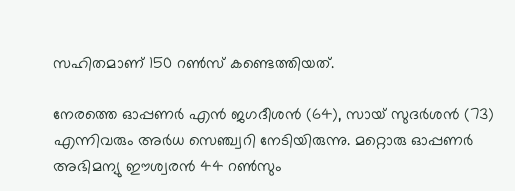സഹിതമാണ് 150 റണ്‍സ് കണ്ടെത്തിയത്.

നേരത്തെ ഓപ്പണര്‍ എന്‍ ജഗദീശന്‍ (64), സായ് സുദര്‍ശന്‍ (73) എന്നിവരും അര്‍ധ സെഞ്ച്വറി നേടിയിരുന്നു. മറ്റൊരു ഓപ്പണര്‍ അഭിമന്യു ഈശ്വരന്‍ 44 റണ്‍സും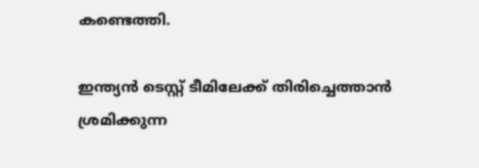കണ്ടെത്തി.

ഇന്ത്യന്‍ ടെസ്റ്റ് ടീമിലേക്ക് തിരിച്ചെത്താന്‍ ശ്രമിക്കുന്ന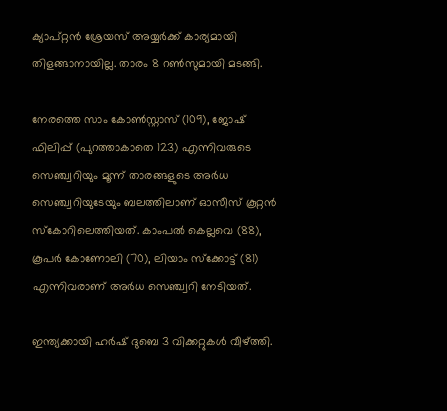ക്യാപ്റ്റന്‍ ശ്രേയസ് അയ്യര്‍ക്ക് കാര്യമായി തിളങ്ങാനായില്ല. താരം 8 റണ്‍സുമായി മടങ്ങി.

നേരത്തെ സാം കോണ്‍സ്റ്റാസ് (109), ജോഷ് ഫിലിപ്പ് (പുറത്താകാതെ 123) എന്നിവരുടെ സെഞ്ച്വറിയും മൂന്ന് താരങ്ങളുടെ അര്‍ധ സെഞ്ച്വറിയുടേയും ബലത്തിലാണ് ഓസീസ് കൂറ്റന്‍ സ്‌കോറിലെത്തിയത്. കാംപല്‍ കെല്ലവെ (88), കൂപര്‍ കോണോലി (70), ലിയാം സ്‌ക്കോട്ട് (81) എന്നിവരാണ് അര്‍ധ സെഞ്ച്വറി നേടിയത്.

ഇന്ത്യക്കായി ഹര്‍ഷ് ദുബെ 3 വിക്കറ്റുകള്‍ വീഴ്ത്തി.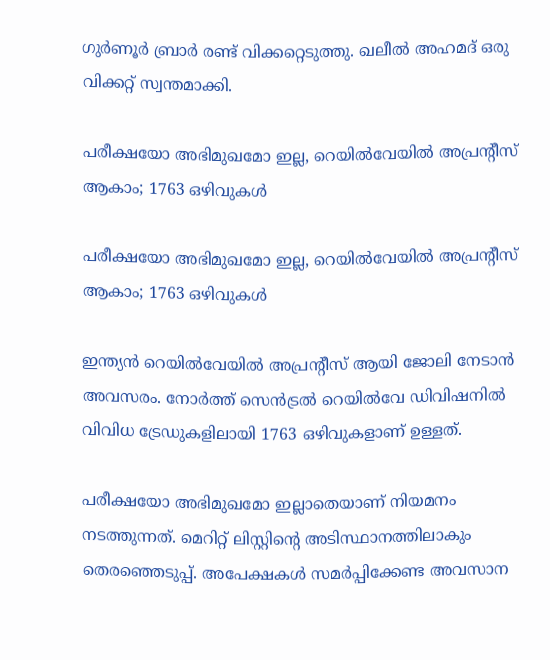ഗുര്‍ണൂര്‍ ബ്രാര്‍ രണ്ട് വിക്കറ്റെടുത്തു. ഖലീല്‍ അഹമദ് ഒരു വിക്കറ്റ് സ്വന്തമാക്കി.

പരീക്ഷയോ അഭിമുഖമോ ഇല്ല, റെയിൽവേയിൽ അപ്രന്റീസ് ആകാം; 1763 ഒഴിവുകൾ

പരീക്ഷയോ അഭിമുഖമോ ഇല്ല, റെയിൽവേയിൽ അപ്രന്റീസ് ആകാം; 1763 ഒഴിവുകൾ

ഇന്ത്യൻ റെയിൽവേയിൽ അപ്രന്റീസ് ആയി ജോലി നേടാൻ അവസരം. നോർത്ത് സെൻട്രൽ റെയിൽവേ ഡിവിഷനിൽ വിവിധ ട്രേഡുകളിലായി 1763 ഒഴിവുകളാണ് ഉള്ളത്.

പരീക്ഷയോ അഭിമുഖമോ ഇല്ലാതെയാണ് നിയമനം നടത്തുന്നത്. മെറിറ്റ് ലിസ്റ്റിന്റെ അടിസ്ഥാനത്തിലാകും തെരഞ്ഞെടുപ്പ്. അപേക്ഷകൾ സമർപ്പിക്കേണ്ട അവസാന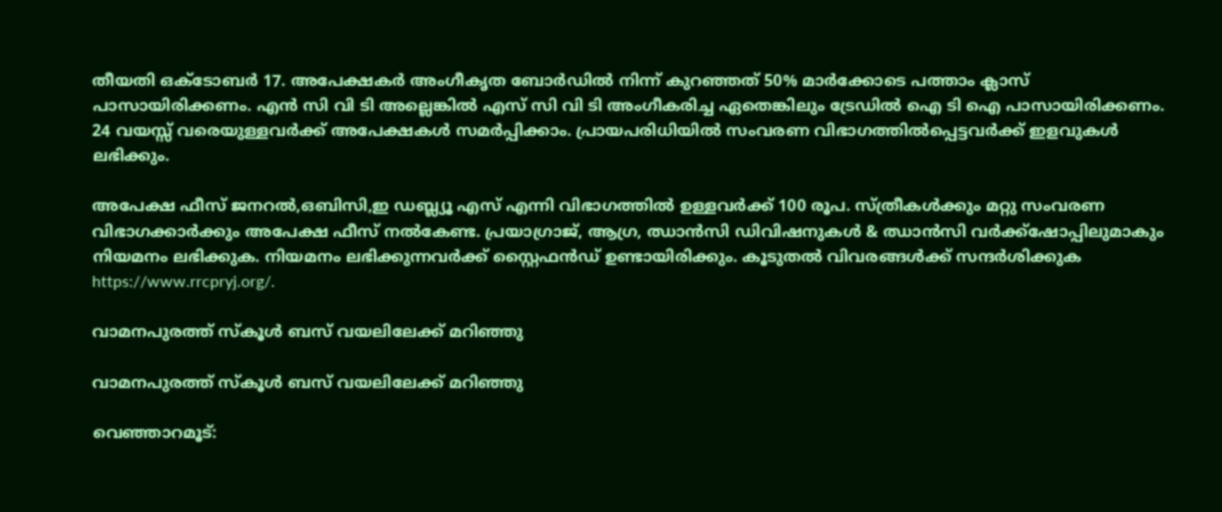തീയതി ഒക്ടോബർ 17. അപേക്ഷകർ അംഗീകൃത ബോർഡിൽ നിന്ന് കുറഞ്ഞത് 50% മാർക്കോടെ പത്താം ക്ലാസ് പാസായിരിക്കണം. എൻ സി വി ടി അല്ലെങ്കിൽ എസ്‌ സി വി ടി അംഗീകരിച്ച ഏതെങ്കിലും ട്രേഡിൽ ഐ ടി ഐ പാസായിരിക്കണം. 24 വയസ്സ് വരെയുള്ളവർക്ക് അപേക്ഷകൾ സമർപ്പിക്കാം. പ്രായപരിധിയിൽ സംവരണ വിഭാഗത്തിൽപ്പെട്ടവർക്ക് ഇളവുകൾ ലഭിക്കും.

അപേക്ഷ ഫീസ് ജനറൽ,ഒബിസി,ഇ ഡബ്ല്യൂ എസ് എന്നി വിഭാഗത്തിൽ ഉള്ളവർക്ക് 100 രൂപ. സ്ത്രീകൾക്കും മറ്റു സംവരണ വിഭാഗക്കാർക്കും അപേക്ഷ ഫീസ് നൽകേണ്ട. പ്രയാഗ്രാജ്, ആഗ്ര, ഝാൻസി ഡിവിഷനുകൾ & ഝാൻസി വർക്ക്ഷോപ്പിലുമാകും നിയമനം ലഭിക്കുക. നിയമനം ലഭിക്കുന്നവർക്ക് സ്റ്റൈഫൻഡ് ഉണ്ടായിരിക്കും. കൂടുതൽ വിവരങ്ങൾക്ക് സന്ദർശിക്കുക https://www.rrcpryj.org/.

വാമനപുരത്ത് സ്കൂൾ ബസ് വയലിലേക്ക് മറിഞ്ഞു

വാമനപുരത്ത് സ്കൂൾ ബസ് വയലിലേക്ക് മറിഞ്ഞു

വെഞ്ഞാറമൂട്: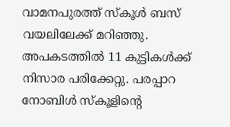വാമനപുരത്ത് സ്കൂൾ ബസ് വയലിലേക്ക് മറിഞ്ഞു. അപകടത്തിൽ 11 കുട്ടികൾക്ക് നിസാര പരിക്കേറ്റു. പരപ്പാറ നോബിൾ സ്കൂളിന്‍റെ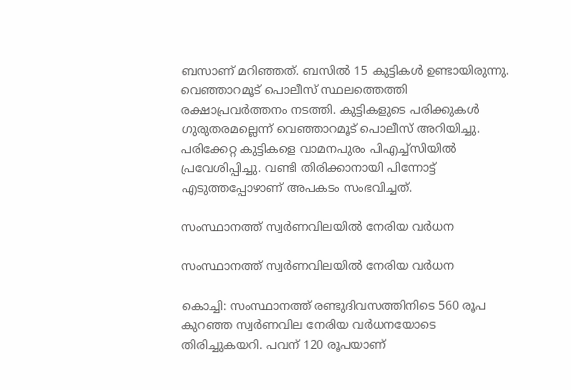ബസാണ് മറിഞ്ഞത്. ബസിൽ 15 കുട്ടികൾ ഉണ്ടായിരുന്നു. വെഞ്ഞാറമൂട് പൊലീസ് സ്ഥലത്തെത്തി രക്ഷാപ്രവ‍‍ർത്തനം നടത്തി. കുട്ടികളുടെ പരിക്കുകൾ ഗുരുതരമല്ലെന്ന് വെഞ്ഞാറമൂട് പൊലീസ് അറിയിച്ചു. പരിക്കേറ്റ കുട്ടികളെ വാമനപുരം പിഎച്ച്സിയിൽ പ്രവേശിപ്പിച്ചു. വണ്ടി തിരിക്കാനായി പിന്നോട്ട് എടുത്തപ്പോഴാണ് അപകടം സംഭവിച്ചത്.

സംസ്ഥാനത്ത് സ്വര്‍ണവിലയിൽ നേരിയ വർധന

സംസ്ഥാനത്ത് സ്വര്‍ണവിലയിൽ നേരിയ വർധന

കൊച്ചി: സംസ്ഥാനത്ത് രണ്ടുദിവസത്തിനിടെ 560 രൂപ കുറഞ്ഞ സ്വര്‍ണവില നേരിയ വര്‍ധനയോടെ തിരിച്ചുകയറി. പവന് 120 രൂപയാണ്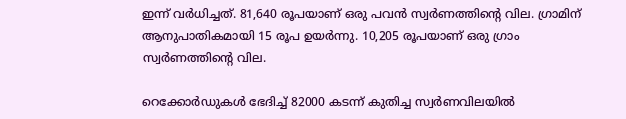ഇന്ന് വര്‍ധിച്ചത്. 81,640 രൂപയാണ് ഒരു പവന്‍ സ്വര്‍ണത്തിന്റെ വില. ഗ്രാമിന് ആനുപാതികമായി 15 രൂപ ഉയര്‍ന്നു. 10,205 രൂപയാണ് ഒരു ഗ്രാം സ്വര്‍ണത്തിന്റെ വില.

റെക്കോര്‍ഡുകള്‍ ഭേദിച്ച് 82000 കടന്ന് കുതിച്ച സ്വര്‍ണവിലയില്‍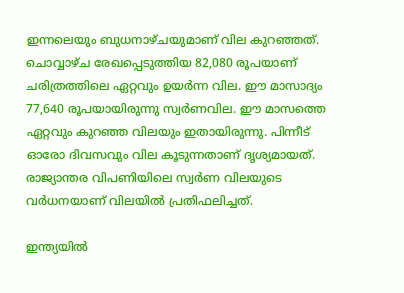ഇന്നലെയും ബുധനാഴ്ചയുമാണ് വില കുറഞ്ഞത്. ചൊവ്വാഴ്ച രേഖപ്പെടുത്തിയ 82,080 രൂപയാണ് ചരിത്രത്തിലെ ഏറ്റവും ഉയര്‍ന്ന വില. ഈ മാസാദ്യം 77,640 രൂപയായിരുന്നു സ്വര്‍ണവില. ഈ മാസത്തെ ഏറ്റവും കുറഞ്ഞ വിലയും ഇതായിരുന്നു. പിന്നീട് ഓരോ ദിവസവും വില കൂടുന്നതാണ് ദൃശ്യമായത്. രാജ്യാന്തര വിപണിയിലെ സ്വര്‍ണ വിലയുടെ വര്‍ധനയാണ് വിലയില്‍ പ്രതിഫലിച്ചത്.

ഇന്ത്യയില്‍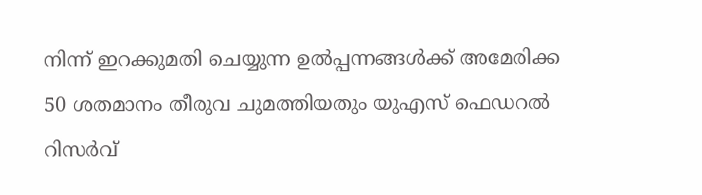നിന്ന് ഇറക്കുമതി ചെയ്യുന്ന ഉല്‍പ്പന്നങ്ങള്‍ക്ക് അമേരിക്ക 50 ശതമാനം തീരുവ ചുമത്തിയതും യുഎസ് ഫെഡറല്‍ റിസര്‍വ്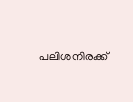പലിശനിരക്ക്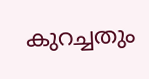കുറച്ചതും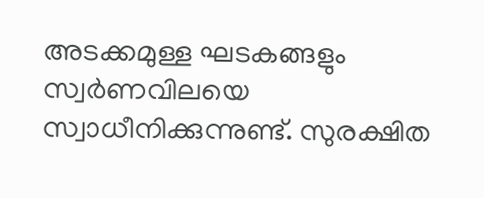അടക്കമുള്ള ഘടകങ്ങളും സ്വര്‍ണവിലയെ സ്വാധീനിക്കുന്നുണ്ട്. സുരക്ഷിത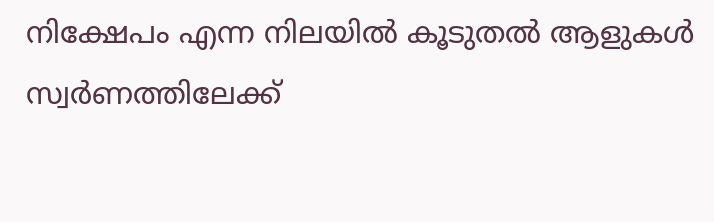നിക്ഷേപം എന്ന നിലയില്‍ കൂടുതല്‍ ആളുകള്‍ സ്വര്‍ണത്തിലേക്ക്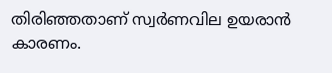തിരിഞ്ഞതാണ് സ്വര്‍ണവില ഉയരാന്‍ കാരണം.